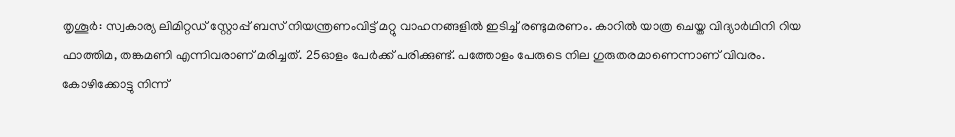തൃശൂർ: സ്വകാര്യ ലിമിറ്റഡ് സ്റ്റോപ്പ് ബസ് നിയന്ത്രണംവിട്ട് മറ്റു വാഹനങ്ങളിൽ ഇടിച്ച് രണ്ടുമരണം. കാറിൽ യാത്ര ചെയ്ത വിദ്യാർഥിനി റിയ ഫാത്തിമ, തങ്കമണി എന്നിവരാണ് മരിച്ചത്. 25ഓളം പേർക്ക് പരിക്കുണ്ട്. പത്തോളം പേരുടെ നില ഗുരുതരമാണെന്നാണ് വിവരം.
കോഴിക്കോട്ടു നിന്ന്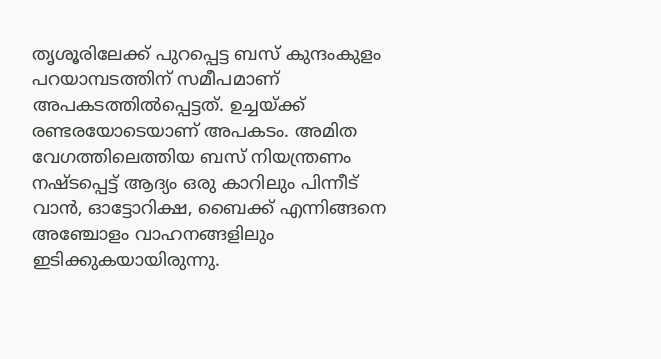തൃശൂരിലേക്ക് പുറപ്പെട്ട ബസ് കുന്ദംകുളം പറയാമ്പടത്തിന് സമീപമാണ് അപകടത്തിൽപ്പെട്ടത്. ഉച്ചയ്ക്ക് രണ്ടരയോടെയാണ് അപകടം. അമിത വേഗത്തിലെത്തിയ ബസ് നിയന്ത്രണം നഷ്ടപ്പെട്ട് ആദ്യം ഒരു കാറിലും പിന്നീട് വാൻ, ഓട്ടോറിക്ഷ, ബൈക്ക് എന്നിങ്ങനെ അഞ്ചോളം വാഹനങ്ങളിലും ഇടിക്കുകയായിരുന്നു.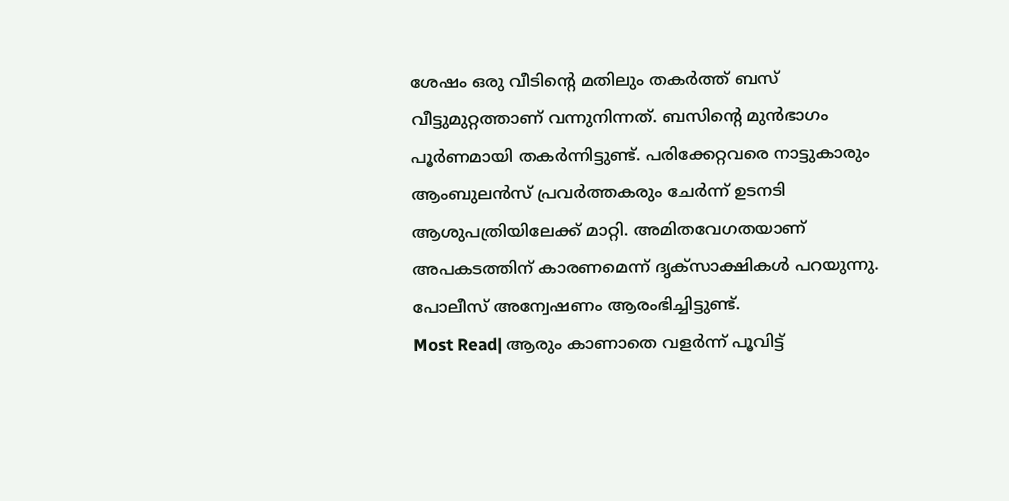ശേഷം ഒരു വീടിന്റെ മതിലും തകർത്ത് ബസ് വീട്ടുമുറ്റത്താണ് വന്നുനിന്നത്. ബസിന്റെ മുൻഭാഗം പൂർണമായി തകർന്നിട്ടുണ്ട്. പരിക്കേറ്റവരെ നാട്ടുകാരും ആംബുലൻസ് പ്രവർത്തകരും ചേർന്ന് ഉടനടി ആശുപത്രിയിലേക്ക് മാറ്റി. അമിതവേഗതയാണ് അപകടത്തിന് കാരണമെന്ന് ദൃക്സാക്ഷികൾ പറയുന്നു. പോലീസ് അന്വേഷണം ആരംഭിച്ചിട്ടുണ്ട്.
Most Read| ആരും കാണാതെ വളർന്ന് പൂവിട്ട്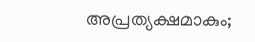അപ്രത്യക്ഷമാകും;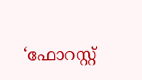‘ഫോറസ്റ്റ്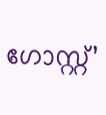ഗോസ്റ്റ്’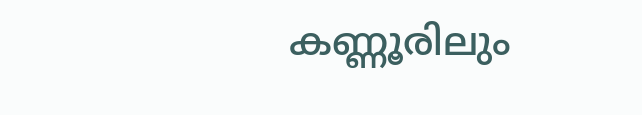കണ്ണൂരിലും